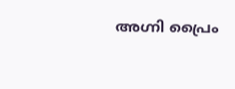അഗ്നി പ്രൈം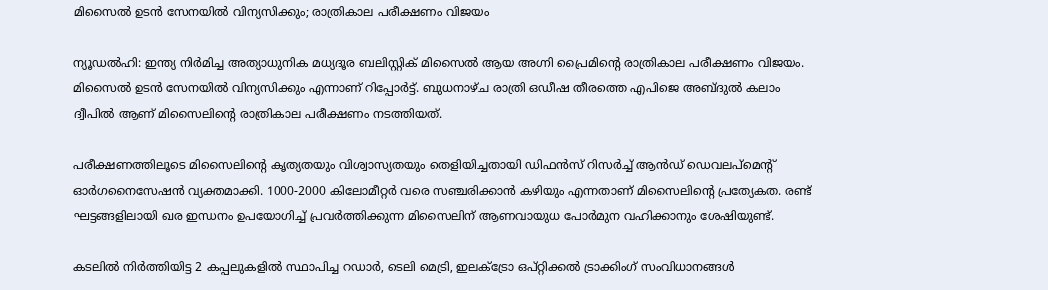മിസൈൽ ഉടൻ സേനയിൽ വിന്യസിക്കും; രാത്രികാല പരീക്ഷണം വിജയം

ന്യൂഡൽഹി: ഇന്ത്യ നിർമിച്ച അത്യാധുനിക മധ്യദൂര ബലിസ്റ്റിക് മിസൈൽ ആയ അഗ്നി പ്രൈമിന്റെ രാത്രികാല പരീക്ഷണം വിജയം. മിസൈൽ ഉടൻ സേനയിൽ വിന്യസിക്കും എന്നാണ് റിപ്പോർട്ട്. ബുധനാഴ്ച രാത്രി ഒഡീഷ തീരത്തെ എപിജെ അബ്ദുൽ കലാം ദ്വീപിൽ ആണ് മിസൈലിന്റെ രാത്രികാല പരീക്ഷണം നടത്തിയത്.

പരീക്ഷണത്തിലൂടെ മിസൈലിന്റെ കൃത്യതയും വിശ്വാസ്യതയും തെളിയിച്ചതായി ഡിഫൻസ് റിസർച്ച് ആൻഡ് ഡെവലപ്മെന്റ് ഓർഗനൈസേഷൻ വ്യക്തമാക്കി. 1000-2000 കിലോമീറ്റർ വരെ സഞ്ചരിക്കാൻ കഴിയും എന്നതാണ് മിസൈലിന്റെ പ്രത്യേകത. രണ്ട് ഘട്ടങ്ങളിലായി ഖര ഇന്ധനം ഉപയോഗിച്ച് പ്രവർത്തിക്കുന്ന മിസൈലിന് ആണവായുധ പോർമുന വഹിക്കാനും ശേഷിയുണ്ട്.

കടലിൽ നിർത്തിയിട്ട 2 കപ്പലുകളിൽ സ്ഥാപിച്ച റഡാർ, ടെലി മെട്രി, ഇലക്ട്രോ ഒപ്റ്റിക്കൽ ട്രാക്കിംഗ് സംവിധാനങ്ങൾ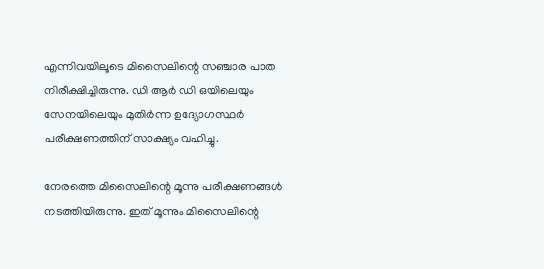എന്നിവയിലൂടെ മിസൈലിന്റെ സഞ്ചാര പാത നിരീക്ഷിച്ചിരുന്നു. ഡി ആർ ഡി ഒയിലെയും സേനയിലെയും മുതിർന്ന ഉദ്യോഗസ്ഥർ പരീക്ഷണത്തിന് സാക്ഷ്യം വഹിച്ചു.

നേരത്തെ മിസൈലിന്റെ മൂന്നു പരീക്ഷണങ്ങൾ നടത്തിയിരുന്നു. ഇത് മൂന്നും മിസൈലിന്റെ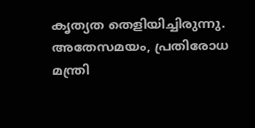കൃത്യത തെളിയിച്ചിരുന്നു. അതേസമയം, പ്രതിരോധ മന്ത്രി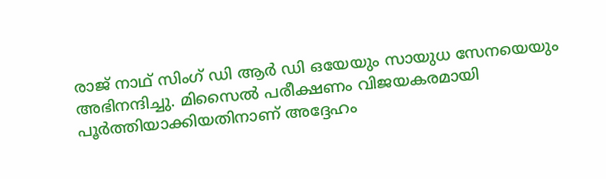രാജ് നാഥ് സിംഗ് ഡി ആർ ഡി ഒയേയും സായുധ സേനയെയും അഭിനന്ദിച്ചു. മിസൈൽ പരീക്ഷണം വിജയകരമായി പൂർത്തിയാക്കിയതിനാണ് അദ്ദേഹം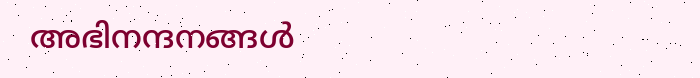അഭിനന്ദനങ്ങൾ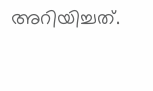അറിയിച്ചത്.